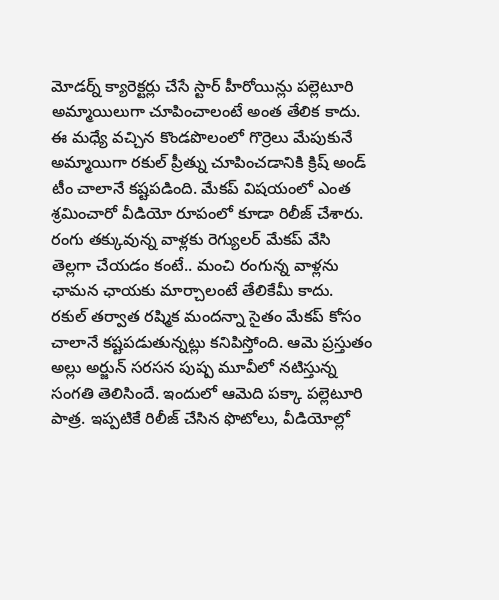మోడర్న్ క్యారెక్టర్లు చేసే స్టార్ హీరోయిన్లు పల్లెటూరి అమ్మాయిలుగా చూపించాలంటే అంత తేలిక కాదు. ఈ మధ్యే వచ్చిన కొండపొలంలో గొర్రెలు మేపుకునే అమ్మాయిగా రకుల్ ప్రీత్ను చూపించడానికి క్రిష్ అండ్ టీం చాలానే కష్టపడింది. మేకప్ విషయంలో ఎంత శ్రమించారో వీడియో రూపంలో కూడా రిలీజ్ చేశారు.
రంగు తక్కువున్న వాళ్లకు రెగ్యులర్ మేకప్ వేసి తెల్లగా చేయడం కంటే.. మంచి రంగున్న వాళ్లను ఛామన ఛాయకు మార్చాలంటే తేలికేమీ కాదు. రకుల్ తర్వాత రష్మిక మందన్నా సైతం మేకప్ కోసం చాలానే కష్టపడుతున్నట్లు కనిపిస్తోంది. ఆమె ప్రస్తుతం అల్లు అర్జున్ సరసన పుష్ప మూవీలో నటిస్తున్న సంగతి తెలిసిందే. ఇందులో ఆమెది పక్కా పల్లెటూరి పాత్ర. ఇప్పటికే రిలీజ్ చేసిన ఫొటోలు, వీడియోల్లో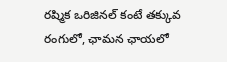రష్మిక ఒరిజినల్ కంటే తక్కువ రంగులో, ఛామన ఛాయలో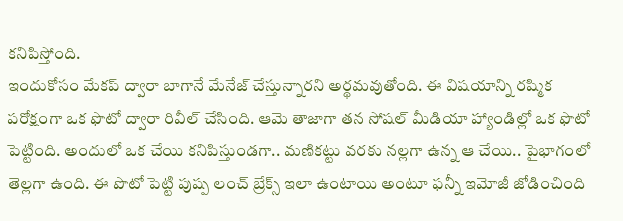కనిపిస్తోంది.
ఇందుకోసం మేకప్ ద్వారా బాగానే మేనేజ్ చేస్తున్నారని అర్థమవుతోంది. ఈ విషయాన్ని రష్మిక పరోక్షంగా ఒక ఫొటో ద్వారా రివీల్ చేసింది. ఆమె తాజాగా తన సోషల్ మీడియా హ్యాండిల్లో ఒక ఫొటో పెట్టింది. అందులో ఒక చేయి కనిపిస్తుండగా.. మణికట్టు వరకు నల్లగా ఉన్న ఆ చేయి.. పైభాగంలో తెల్లగా ఉంది. ఈ పొటో పెట్టి పుష్ప లంచ్ బ్రేక్స్ ఇలా ఉంటాయి అంటూ ఫన్నీ ఇమోజీ జోడించింది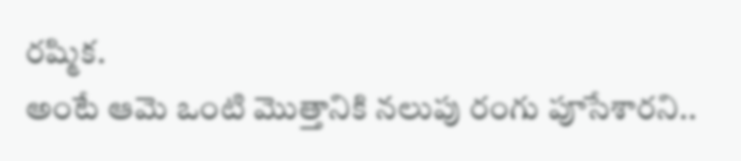రష్మిక.
అంటే ఆమె ఒంటి మొత్తానికి నలుపు రంగు పూసేశారని..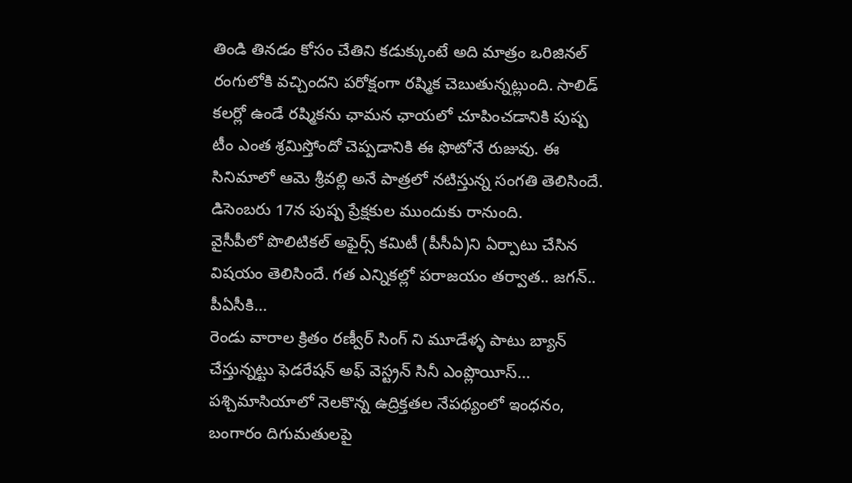తిండి తినడం కోసం చేతిని కడుక్కుంటే అది మాత్రం ఒరిజినల్ రంగులోకి వచ్చిందని పరోక్షంగా రష్మిక చెబుతున్నట్లుంది. సాలిడ్ కలర్లో ఉండే రష్మికను ఛామన ఛాయలో చూపించడానికి పుష్ప టీం ఎంత శ్రమిస్తోందో చెప్పడానికి ఈ ఫొటోనే రుజువు. ఈ సినిమాలో ఆమె శ్రీవల్లి అనే పాత్రలో నటిస్తున్న సంగతి తెలిసిందే. డిసెంబరు 17న పుష్ప ప్రేక్షకుల ముందుకు రానుంది.
వైసీపీలో పొలిటికల్ అఫైర్స్ కమిటీ (పీసీఏ)ని ఏర్పాటు చేసిన విషయం తెలిసిందే. గత ఎన్నికల్లో పరాజయం తర్వాత.. జగన్.. పీఏసీకి…
రెండు వారాల క్రితం రణ్వీర్ సింగ్ ని మూడేళ్ళ పాటు బ్యాన్ చేస్తున్నట్టు ఫెడరేషన్ అఫ్ వెస్ట్రన్ సినీ ఎంప్లొయీస్…
పశ్చిమాసియాలో నెలకొన్న ఉద్రిక్తతల నేపథ్యంలో ఇంధనం, బంగారం దిగుమతులపై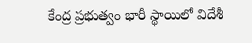కేంద్ర ప్రభుత్వం భారీ స్థాయిలో విదేశీ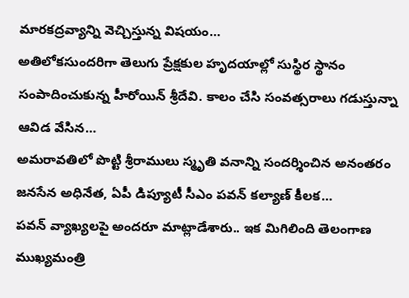మారకద్రవ్యాన్ని వెచ్చిస్తున్న విషయం…
అతిలోకసుందరిగా తెలుగు ప్రేక్షకుల హృదయాల్లో సుస్థిర స్థానం సంపాదించుకున్న హీరోయిన్ శ్రీదేవి. కాలం చేసి సంవత్సరాలు గడుస్తున్నా ఆవిడ వేసిన…
అమరావతిలో పొట్టి శ్రీరాములు స్మృతి వనాన్ని సందర్శించిన అనంతరం జనసేన అధినేత, ఏపీ డిప్యూటీ సీఎం పవన్ కల్యాణ్ కీలక…
పవన్ వ్యాఖ్యలపై అందరూ మాట్లాడేశారు.. ఇక మిగిలింది తెలంగాణ ముఖ్యమంత్రి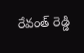రేవంత్ రెడ్డి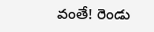వంతే! రెండు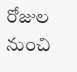రోజుల నుంచి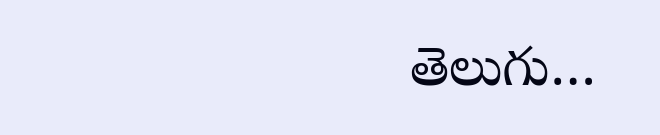తెలుగు…